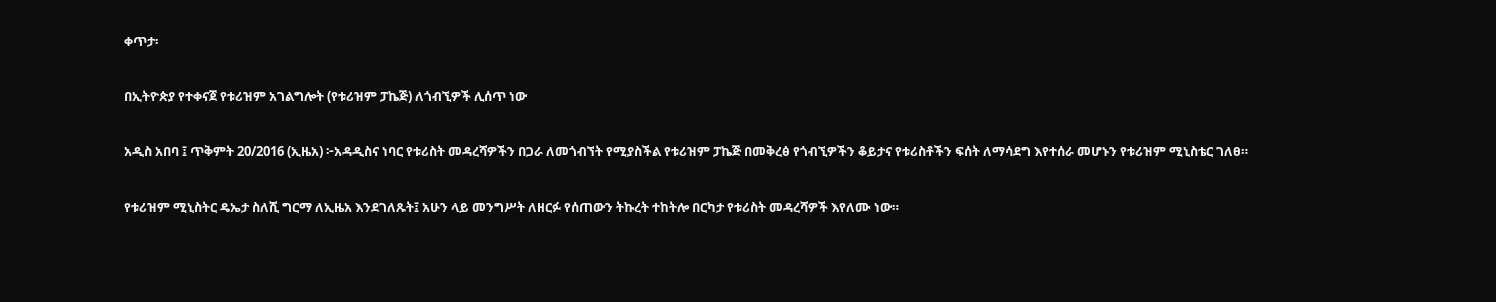ቀጥታ፡

በኢትዮጵያ የተቀናጀ የቱሪዝም አገልግሎት (የቱሪዝም ፓኬጅ) ለጎብኚዎች ሊሰጥ ነው

አዲስ አበባ ፤ ጥቅምት 20/2016 (ኢዜአ) ፦አዳዲስና ነባር የቱሪስት መዳረሻዎችን በጋራ ለመጎብኘት የሚያስችል የቱሪዝም ፓኬጅ በመቅረፅ የጎብኚዎችን ቆይታና የቱሪስቶችን ፍሰት ለማሳደግ እየተሰራ መሆኑን የቱሪዝም ሚኒስቴር ገለፀ።

የቱሪዝም ሚኒስትር ዴኤታ ስለሺ ግርማ ለኢዜአ እንደገለጹት፤ አሁን ላይ መንግሥት ለዘርፉ የሰጠውን ትኩረት ተከትሎ በርካታ የቱሪስት መዳረሻዎች እየለሙ ነው።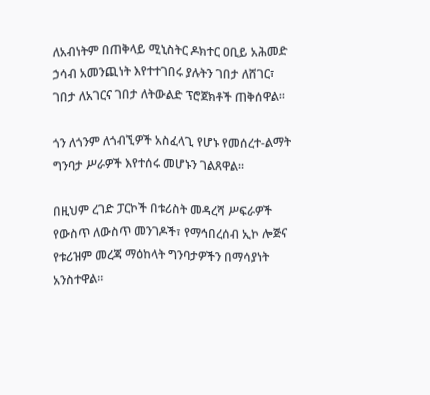ለአብነትም በጠቅላይ ሚኒስትር ዶክተር ዐቢይ አሕመድ ኃሳብ አመንጪነት እየተተገበሩ ያሉትን ገበታ ለሸገር፣ ገበታ ለአገርና ገበታ ለትውልድ ፕሮጀክቶች ጠቅሰዋል።

ጎን ለጎንም ለጎብኚዎች አስፈላጊ የሆኑ የመሰረተ-ልማት ግንባታ ሥራዎች እየተሰሩ መሆኑን ገልጸዋል።

በዚህም ረገድ ፓርኮች በቱሪስት መዳረሻ ሥፍራዎች የውስጥ ለውስጥ መንገዶች፣ የማኅበረሰብ ኢኮ ሎጅና የቱሪዝም መረጃ ማዕከላት ግንባታዎችን በማሳያነት አንስተዋል።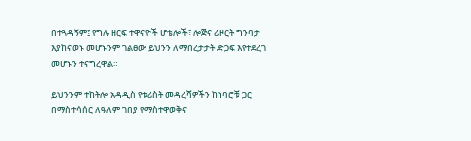በተጓዳኝም፤ የግሉ ዘርፍ ተዋናዮች ሆቴሎች፣ ሎጅና ሪዞርት ግንባታ እያከናወኑ መሆኑንም ገልፀው ይህንን ለማበረታታት ድጋፍ እየተደረገ መሆኑን ተናግረዋል።

ይህንንም ተከትሎ አዳዲስ የቱሪስት መዳረሻዎችን ከነባሮቹ ጋር በማስተሳሰር ለዓለም ገበያ የማስተዋወቅና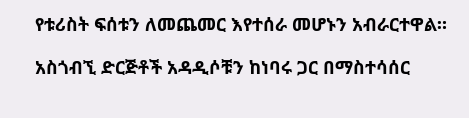የቱሪስት ፍሰቱን ለመጨመር እየተሰራ መሆኑን አብራርተዋል።

አስጎብኚ ድርጅቶች አዳዲሶቹን ከነባሩ ጋር በማስተሳሰር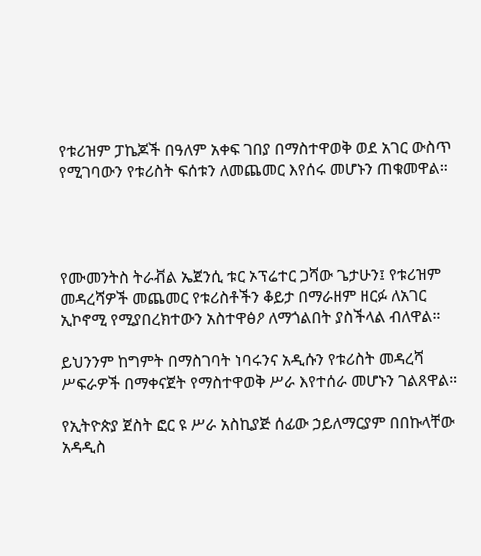የቱሪዝም ፓኬጆች በዓለም አቀፍ ገበያ በማስተዋወቅ ወደ አገር ውስጥ የሚገባውን የቱሪስት ፍሰቱን ለመጨመር እየሰሩ መሆኑን ጠቁመዋል።




የሙመንትስ ትራቭል ኤጀንሲ ቱር ኦፕሬተር ጋሻው ጌታሁን፤ የቱሪዝም መዳረሻዎች መጨመር የቱሪስቶችን ቆይታ በማራዘም ዘርፉ ለአገር ኢኮኖሚ የሚያበረክተውን አስተዋፅዖ ለማጎልበት ያስችላል ብለዋል።

ይህንንም ከግምት በማስገባት ነባሩንና አዲሱን የቱሪስት መዳረሻ ሥፍራዎች በማቀናጀት የማስተዋወቅ ሥራ እየተሰራ መሆኑን ገልጸዋል።

የኢትዮጵያ ጀስት ፎር ዩ ሥራ አስኪያጅ ሰፊው ኃይለማርያም በበኩላቸው አዳዲስ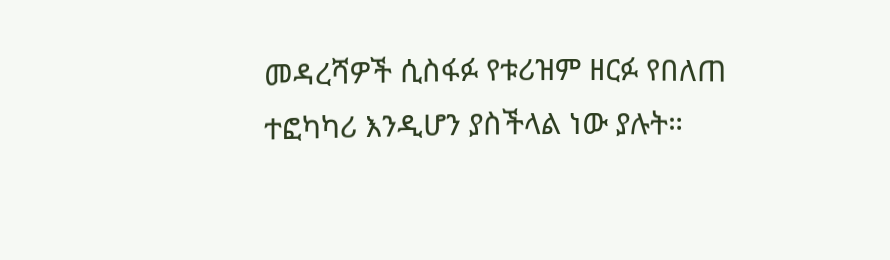መዳረሻዎች ሲስፋፉ የቱሪዝም ዘርፉ የበለጠ ተፎካካሪ እንዲሆን ያስችላል ነው ያሉት።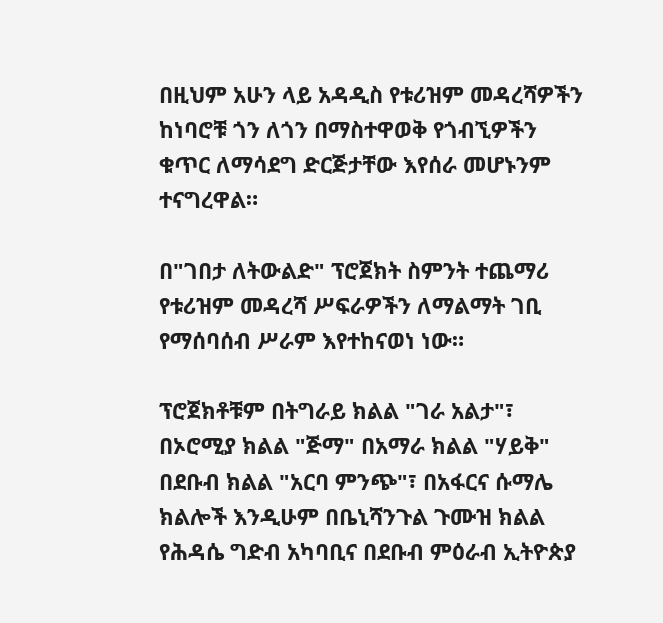በዚህም አሁን ላይ አዳዲስ የቱሪዝም መዳረሻዎችን ከነባሮቹ ጎን ለጎን በማስተዋወቅ የጎብኚዎችን ቁጥር ለማሳደግ ድርጅታቸው እየሰራ መሆኑንም ተናግረዋል።

በ"ገበታ ለትውልድ" ፕሮጀክት ስምንት ተጨማሪ የቱሪዝም መዳረሻ ሥፍራዎችን ለማልማት ገቢ የማሰባሰብ ሥራም እየተከናወነ ነው።

ፕሮጀክቶቹም በትግራይ ክልል "ገራ አልታ"፣ በኦሮሚያ ክልል "ጅማ" በአማራ ክልል "ሃይቅ" በደቡብ ክልል "አርባ ምንጭ"፣ በአፋርና ሱማሌ ክልሎች እንዲሁም በቤኒሻንጉል ጉሙዝ ክልል የሕዳሴ ግድብ አካባቢና በደቡብ ምዕራብ ኢትዮጵያ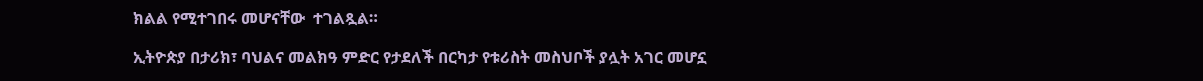ክልል የሚተገበሩ መሆናቸው  ተገልጿል።

ኢትዮጵያ በታሪክ፣ ባህልና መልክዓ ምድር የታደለች በርካታ የቱሪስት መስህቦች ያሏት አገር መሆኗ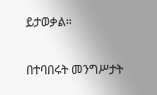ይታወቃል።

በተባበሩት መንግሥታት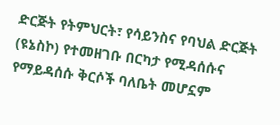ድርጅት የትምህርት፣ የሳይንስና የባህል ድርጅት (ዩኔስኮ) የተመዘገቡ በርካታ የሚዳሰሱና የማይዳሰሱ ቅርሶች ባለቤት መሆኗም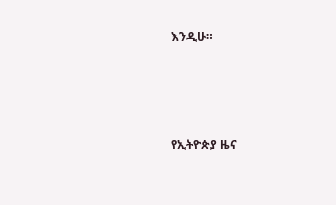እንዲሁ።





የኢትዮጵያ ዜና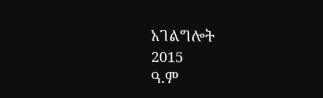አገልግሎት
2015
ዓ.ም